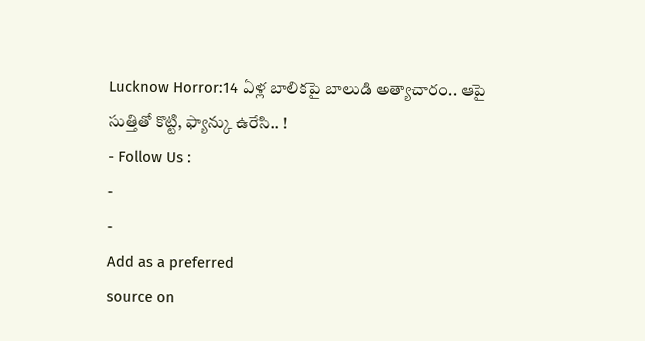Lucknow Horror:14 ఏళ్ల బాలికపై బాలుడి అత్యాచారం.. ఆపై సుత్తితో కొట్టి, ఫ్యాన్కు ఉరేసి.. !
- Follow Us :
-
-
Add as a preferred
source on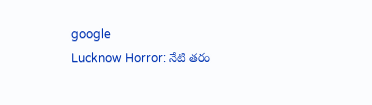google
Lucknow Horror: నేటి తరం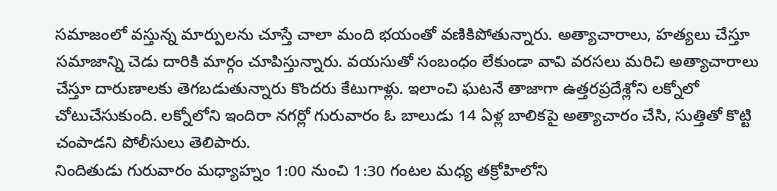సమాజంలో వస్తున్న మార్పులను చూస్తే చాలా మంది భయంతో వణికిపోతున్నారు. అత్యాచారాలు, హత్యలు చేస్తూ సమాజాన్ని చెడు దారికి మార్గం చూపిస్తున్నారు. వయసుతో సంబంధం లేకుండా వావి వరసలు మరిచి అత్యాచారాలు చేస్తూ దారుణాలకు తెగబడుతున్నారు కొందరు కేటుగాళ్లు. ఇలాంచి ఘటనే తాజాగా ఉత్తరప్రదేశ్లోని లక్నోలో చోటుచేసుకుంది. లక్నోలోని ఇందిరా నగర్లో గురువారం ఓ బాలుడు 14 ఏళ్ల బాలికపై అత్యాచారం చేసి, సుత్తితో కొట్టి చంపాడని పోలీసులు తెలిపారు.
నిందితుడు గురువారం మధ్యాహ్నం 1:00 నుంచి 1:30 గంటల మధ్య తక్రోహిలోని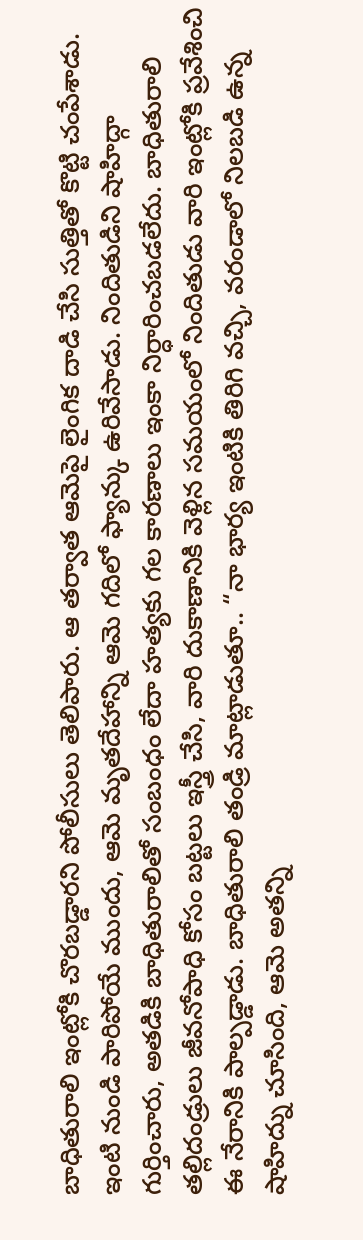బాధితురాలి ఇంట్లోకి చొరబడ్డారని పోలీసులు తెలిపారు. ఆ తర్వాత ఆమెపై లైంగిక దాడి చేసి సుత్తితో కొట్టి చంపేశాడు. ఇంటి నుండి పారిపోయే ముందు, ఆమె మృతదేహాన్ని ఆమె గదిలో ఫ్యాన్కు ఉరివేసాడు. నిందితుడిని షాహిద్గా గుర్తించారు, అతడికి బాధితురాలితో సంబంధం లేదా హత్యకు గల కారణాలు ఇంకా నిర్ధారించబడలేదు. బాధితురాలి తల్లిదండ్రులు జీవనోపాధి కోసం బట్టలు ఇస్త్రీ చేసి, వారి దుకాణానికి వెళ్లిన సమయంలో నిందితుడు వారి ఇంట్లోకి ప్రవేశించి ఈ నేరానికి పాల్పడ్డాడు. బాధితురాలి తండ్రి మాట్లాడుతూ.. “నా భార్య ఇంటికి తిరిగి వచ్చి, వరండాలో నిలబడి ఉన్న షాహిద్ను చూసింది, ఆమె అతన్ని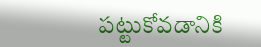పట్టుకోవడానికి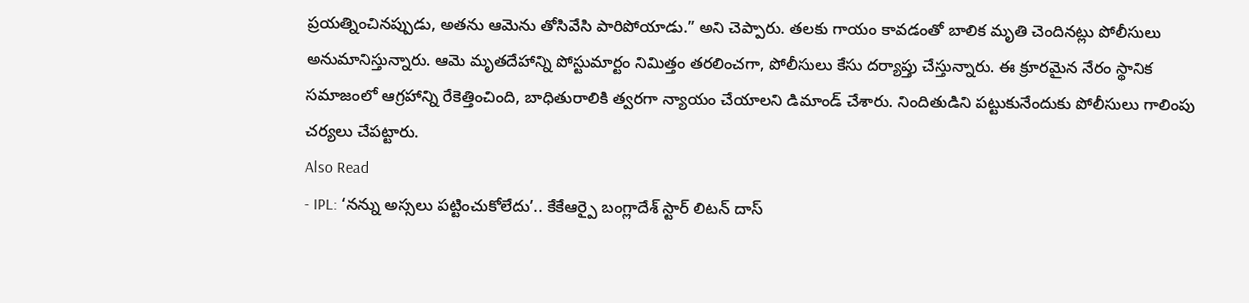ప్రయత్నించినప్పుడు, అతను ఆమెను తోసివేసి పారిపోయాడు.” అని చెప్పారు. తలకు గాయం కావడంతో బాలిక మృతి చెందినట్లు పోలీసులు అనుమానిస్తున్నారు. ఆమె మృతదేహాన్ని పోస్టుమార్టం నిమిత్తం తరలించగా, పోలీసులు కేసు దర్యాప్తు చేస్తున్నారు. ఈ క్రూరమైన నేరం స్థానిక సమాజంలో ఆగ్రహాన్ని రేకెత్తించింది, బాధితురాలికి త్వరగా న్యాయం చేయాలని డిమాండ్ చేశారు. నిందితుడిని పట్టుకునేందుకు పోలీసులు గాలింపు చర్యలు చేపట్టారు.
Also Read
- IPL: ‘నన్ను అస్సలు పట్టించుకోలేదు’.. కేకేఆర్పై బంగ్లాదేశ్ స్టార్ లిటన్ దాస్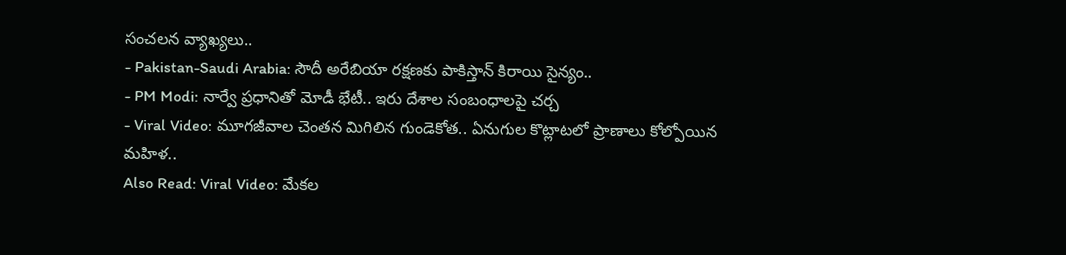సంచలన వ్యాఖ్యలు..
- Pakistan-Saudi Arabia: సౌదీ అరేబియా రక్షణకు పాకిస్తాన్ కిరాయి సైన్యం..
- PM Modi: నార్వే ప్రధానితో మోడీ భేటీ.. ఇరు దేశాల సంబంధాలపై చర్చ
- Viral Video: మూగజీవాల చెంతన మిగిలిన గుండెకోత.. ఏనుగుల కొట్లాటలో ప్రాణాలు కోల్పోయిన మహిళ..
Also Read: Viral Video: మేకల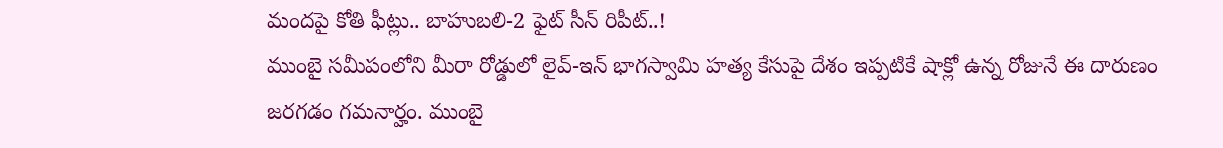మందపై కోతి ఫీట్లు.. బాహుబలి-2 ఫైట్ సీన్ రిపీట్..!
ముంబై సమీపంలోని మీరా రోడ్డులో లైవ్-ఇన్ భాగస్వామి హత్య కేసుపై దేశం ఇప్పటికే షాక్లో ఉన్న రోజునే ఈ దారుణం జరగడం గమనార్హం. ముంబై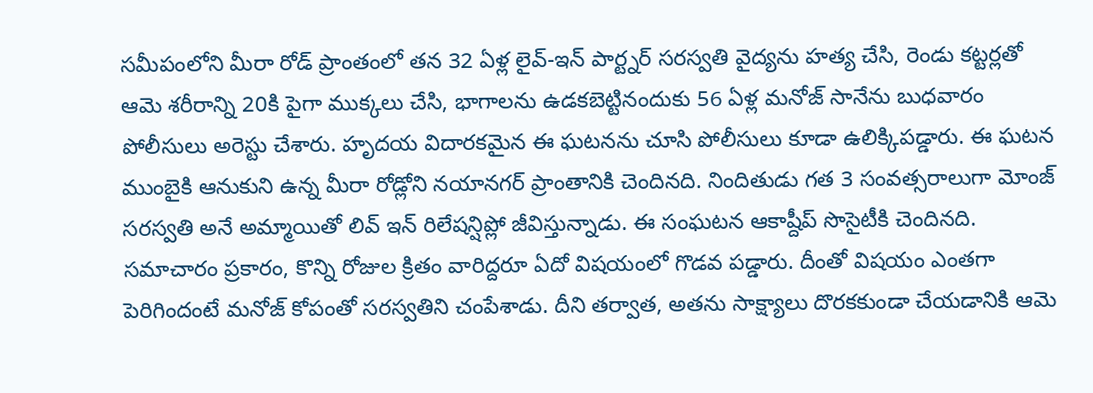సమీపంలోని మీరా రోడ్ ప్రాంతంలో తన 32 ఏళ్ల లైవ్-ఇన్ పార్ట్నర్ సరస్వతి వైద్యను హత్య చేసి, రెండు కట్టర్లతో ఆమె శరీరాన్ని 20కి పైగా ముక్కలు చేసి, భాగాలను ఉడకబెట్టినందుకు 56 ఏళ్ల మనోజ్ సానేను బుధవారం పోలీసులు అరెస్టు చేశారు. హృదయ విదారకమైన ఈ ఘటనను చూసి పోలీసులు కూడా ఉలిక్కిపడ్డారు. ఈ ఘటన ముంబైకి ఆనుకుని ఉన్న మీరా రోడ్లోని నయానగర్ ప్రాంతానికి చెందినది. నిందితుడు గత 3 సంవత్సరాలుగా మోంజ్ సరస్వతి అనే అమ్మాయితో లివ్ ఇన్ రిలేషన్షిప్లో జీవిస్తున్నాడు. ఈ సంఘటన ఆకాష్దీప్ సొసైటీకి చెందినది. సమాచారం ప్రకారం, కొన్ని రోజుల క్రితం వారిద్దరూ ఏదో విషయంలో గొడవ పడ్డారు. దీంతో విషయం ఎంతగా పెరిగిందంటే మనోజ్ కోపంతో సరస్వతిని చంపేశాడు. దీని తర్వాత, అతను సాక్ష్యాలు దొరకకుండా చేయడానికి ఆమె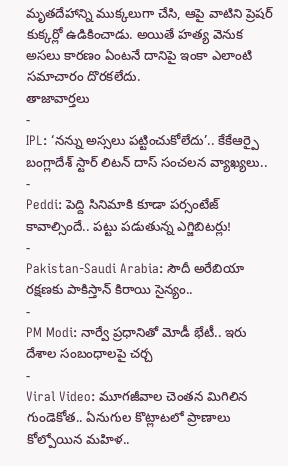మృతదేహాన్ని ముక్కలుగా చేసి, ఆపై వాటిని ప్రెషర్ కుక్కర్లో ఉడికించాడు. అయితే హత్య వెనుక అసలు కారణం ఏంటనే దానిపై ఇంకా ఎలాంటి సమాచారం దొరకలేదు.
తాజావార్తలు
-
IPL: ‘నన్ను అస్సలు పట్టించుకోలేదు’.. కేకేఆర్పై బంగ్లాదేశ్ స్టార్ లిటన్ దాస్ సంచలన వ్యాఖ్యలు..
-
Peddi: పెద్ది సినిమాకి కూడా పర్సంటేజ్ కావాల్సిందే.. పట్టు పడుతున్న ఎగ్జిబిటర్లు!
-
Pakistan-Saudi Arabia: సౌదీ అరేబియా రక్షణకు పాకిస్తాన్ కిరాయి సైన్యం..
-
PM Modi: నార్వే ప్రధానితో మోడీ భేటీ.. ఇరు దేశాల సంబంధాలపై చర్చ
-
Viral Video: మూగజీవాల చెంతన మిగిలిన గుండెకోత.. ఏనుగుల కొట్లాటలో ప్రాణాలు కోల్పోయిన మహిళ..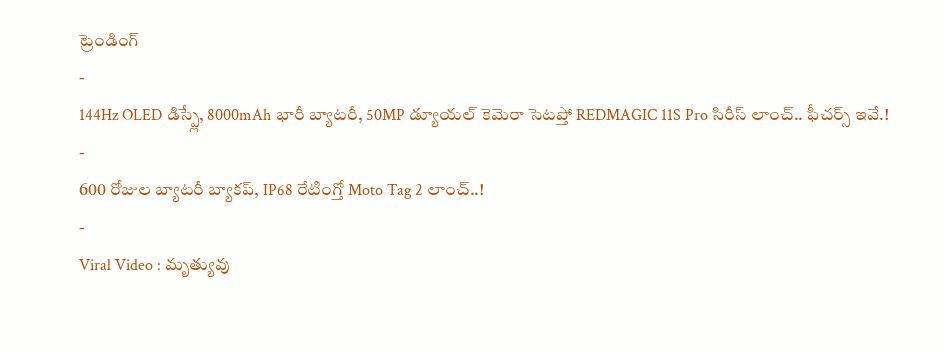ట్రెండింగ్
-
144Hz OLED డిస్ప్లే, 8000mAh భారీ బ్యాటరీ, 50MP డ్యూయల్ కెమెరా సెటప్తో REDMAGIC 11S Pro సిరీస్ లాంచ్.. ఫీచర్స్ ఇవే.!
-
600 రోజుల బ్యాటరీ బ్యాకప్, IP68 రేటింగ్తో Moto Tag 2 లాంచ్..!
-
Viral Video : మృత్యువు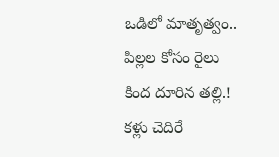ఒడిలో మాతృత్వం.. పిల్లల కోసం రైలు కింద దూరిన తల్లి.! కళ్లు చెదిరే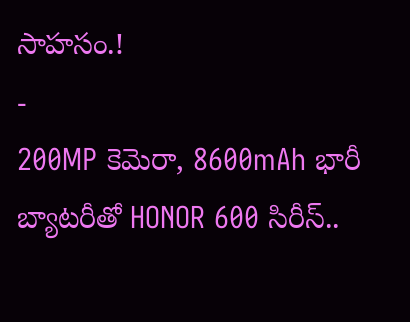సాహసం.!
-
200MP కెమెరా, 8600mAh భారీ బ్యాటరీతో HONOR 600 సిరీస్..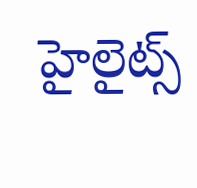హైలైట్స్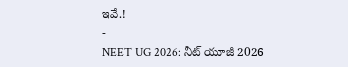ఇవే.!
-
NEET UG 2026: నీట్ యూజీ 2026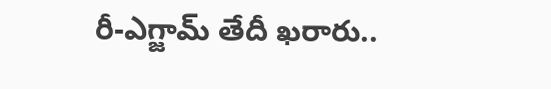రీ-ఎగ్జామ్ తేదీ ఖరారు..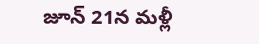జూన్ 21న మళ్లీ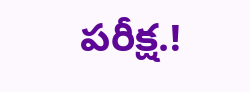పరీక్ష.!